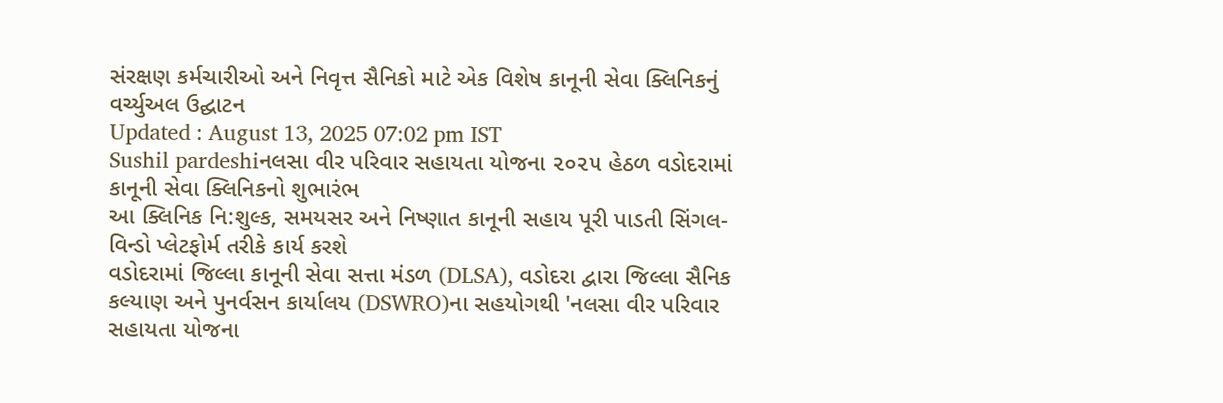સંરક્ષણ કર્મચારીઓ અને નિવૃત્ત સૈનિકો માટે એક વિશેષ કાનૂની સેવા ક્લિનિકનું વર્ચ્યુઅલ ઉદ્ઘાટન
Updated : August 13, 2025 07:02 pm IST
Sushil pardeshiનલસા વીર પરિવાર સહાયતા યોજના ૨૦૨૫ હેઠળ વડોદરામાં કાનૂની સેવા ક્લિનિકનો શુભારંભ
આ ક્લિનિક નિ:શુલ્ક, સમયસર અને નિષ્ણાત કાનૂની સહાય પૂરી પાડતી સિંગલ-વિન્ડો પ્લેટફોર્મ તરીકે કાર્ય કરશે
વડોદરામાં જિલ્લા કાનૂની સેવા સત્તા મંડળ (DLSA), વડોદરા દ્વારા જિલ્લા સૈનિક કલ્યાણ અને પુનર્વસન કાર્યાલય (DSWRO)ના સહયોગથી 'નલસા વીર પરિવાર સહાયતા યોજના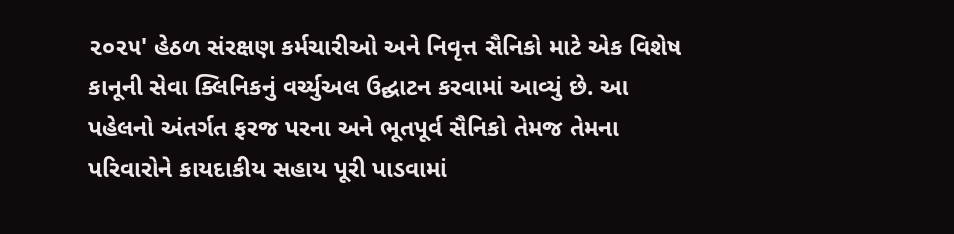૨૦૨૫' હેઠળ સંરક્ષણ કર્મચારીઓ અને નિવૃત્ત સૈનિકો માટે એક વિશેષ કાનૂની સેવા ક્લિનિકનું વર્ચ્યુઅલ ઉદ્ઘાટન કરવામાં આવ્યું છે. આ પહેલનો અંતર્ગત ફરજ પરના અને ભૂતપૂર્વ સૈનિકો તેમજ તેમના પરિવારોને કાયદાકીય સહાય પૂરી પાડવામાં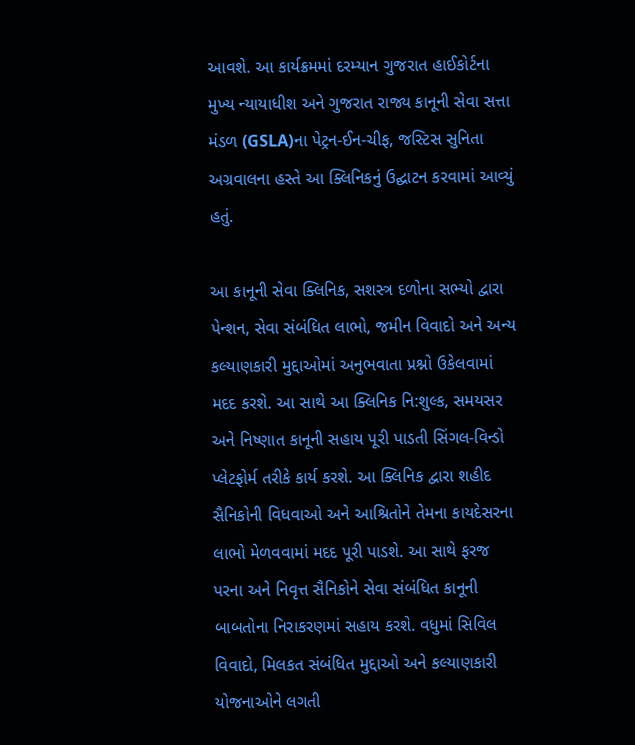આવશે. આ કાર્યક્રમમાં દરમ્યાન ગુજરાત હાઈકોર્ટના મુખ્ય ન્યાયાધીશ અને ગુજરાત રાજ્ય કાનૂની સેવા સત્તા મંડળ (GSLA)ના પેટ્રન-ઈન-ચીફ, જસ્ટિસ સુનિતા અગ્રવાલના હસ્તે આ ક્લિનિકનું ઉદ્ઘાટન કરવામાં આવ્યું હતું.

આ કાનૂની સેવા ક્લિનિક, સશસ્ત્ર દળોના સભ્યો દ્વારા પેન્શન, સેવા સંબંધિત લાભો, જમીન વિવાદો અને અન્ય કલ્યાણકારી મુદ્દાઓમાં અનુભવાતા પ્રશ્નો ઉકેલવામાં મદદ કરશે. આ સાથે આ ક્લિનિક નિ:શુલ્ક, સમયસર અને નિષ્ણાત કાનૂની સહાય પૂરી પાડતી સિંગલ-વિન્ડો પ્લેટફોર્મ તરીકે કાર્ય કરશે. આ ક્લિનિક દ્વારા શહીદ સૈનિકોની વિધવાઓ અને આશ્રિતોને તેમના કાયદેસરના લાભો મેળવવામાં મદદ પૂરી પાડશે. આ સાથે ફરજ પરના અને નિવૃત્ત સૈનિકોને સેવા સંબંધિત કાનૂની બાબતોના નિરાકરણમાં સહાય કરશે. વધુમાં સિવિલ વિવાદો, મિલકત સંબંધિત મુદ્દાઓ અને કલ્યાણકારી યોજનાઓને લગતી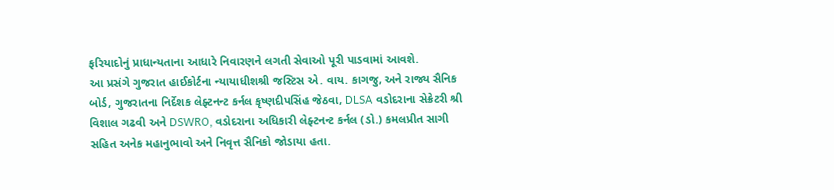ફરિયાદોનું પ્રાધાન્યતાના આધારે નિવારણને લગતી સેવાઓ પૂરી પાડવામાં આવશે.
આ પ્રસંગે ગુજરાત હાઈકોર્ટના ન્યાયાધીશશ્રી જસ્ટિસ એ. વાય. કાગજુ, અને રાજ્ય સૈનિક બોર્ડ, ગુજરાતના નિર્દેશક લેફ્ટનન્ટ કર્નલ કૃષ્ણદીપસિંહ જેઠવા, DLSA વડોદરાના સેક્રેટરી શ્રી વિશાલ ગઢવી અને DSWRO, વડોદરાના અધિકારી લેફ્ટનન્ટ કર્નલ (ડો.) કમલપ્રીત સાગી સહિત અનેક મહાનુભાવો અને નિવૃત્ત સૈનિકો જોડાયા હતા.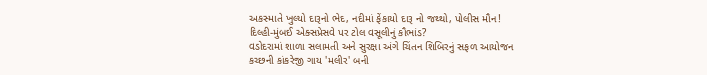અકસ્માતે ખુલ્યો દારૂનો ભેદ, નદીમાં ફેંકાયો દારૂ નો જથ્થો, પોલીસ મૌન!
દિલ્હી-મુંબઈ એક્સપ્રેસવે પર ટોલ વસૂલીનું કૌભાંડ?
વડોદરામાં શાળા સલામતી અને સુરક્ષા અંગે ચિંતન શિબિરનું સફળ આયોજન
કચ્છની કાંકરેજી ગાય 'મલીર' બની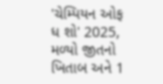'ચેમ્પિયન ઓફ ધ શો' 2025, મળ્યો જીતનો ખિતાબ અને 1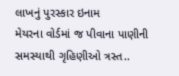લાખનું પુરસ્કાર ઇનામ
મેયરના વોર્ડમાં જ પીવાના પાણીની સમસ્યાથી ગૃહિણીઓ ત્રસ્ત..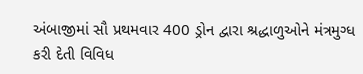અંબાજીમાં સૌ પ્રથમવાર 400 ડ્રોન દ્વારા શ્રદ્ધાળુઓને મંત્રમુગ્ધ કરી દેતી વિવિધ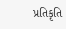પ્રતિકૃતિ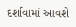દર્શાવામાં આવશે